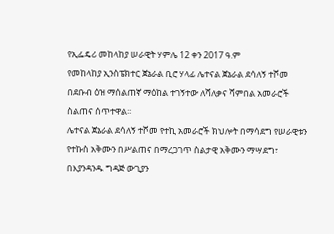የኢፌዴሪ መከላከያ ሠራዊት ሃምሌ 12 ቀን 2017 ዓ.ም
የመከላከያ ኢንስፔክተር ጀኔራል ቢሮ ሃላፊ ሌተናል ጀኔራል ደሳለኝ ተሾመ በደቡብ ዕዝ ማሰልጠኛ ማዕከል ተገኝተው ለሻለቃና ሻምበል አመራሮች ስልጠና ሰጥተዋል፡፡
ሌተናል ጀኔራል ደሳለኝ ተሾመ የተኪ አመራሮች ክህሎት በማሳደግ የሠራዊቱን የተኩስ አቅሙን በሥልጠና በማረጋገጥ ስልታዊ አቅሙን ማሣደግ፣ በእያንዳንዱ ግዳጅ ውጊያን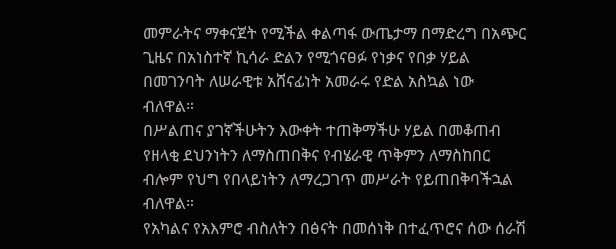መምራትና ማቀናጀት የሚችል ቀልጣፋ ውጤታማ በማድረግ በአጭር ጊዜና በአነስተኛ ኪሳራ ድልን የሚጎናፀፉ የነቃና የበቃ ሃይል በመገንባት ለሠራዊቱ አሸናፊነት አመራሩ የድል አስኳል ነው ብለዋል።
በሥልጠና ያገኛችሁትን እውቀት ተጠቅማችሁ ሃይል በመቆጠብ የዘላቂ ደህንነትን ለማስጠበቅና የብሄራዊ ጥቅምን ለማስከበር ብሎም የህግ የበላይነትን ለማረጋገጥ መሥራት የይጠበቅባችኋል ብለዋል።
የአካልና የአእምሮ ብስለትን በፅናት በመሰነቅ በተፈጥሮና ሰው ሰራሽ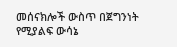መሰናክሎች ውስጥ በጀግንነት የሚያልፍ ውሳኔ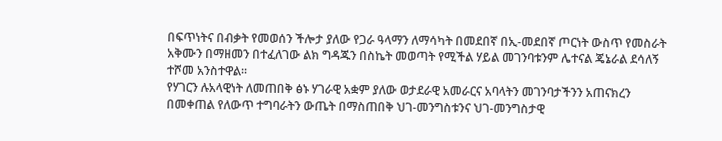በፍጥነትና በብቃት የመወሰን ችሎታ ያለው የጋራ ዓላማን ለማሳካት በመደበኛ በኢ-መደበኛ ጦርነት ውስጥ የመስራት አቅሙን በማዘመን በተፈለገው ልክ ግዳጁን በስኬት መወጣት የሚችል ሃይል መገንባቱንም ሌተናል ጄኔራል ደሳለኝ ተሾመ አንስተዋል፡፡
የሃገርን ሉአላዊነት ለመጠበቅ ፅኑ ሃገራዊ አቋም ያለው ወታደራዊ አመራርና አባላትን መገንባታችንን አጠናክረን በመቀጠል የለውጥ ተግባራትን ውጤት በማስጠበቅ ህገ-መንግስቱንና ህገ-መንግስታዊ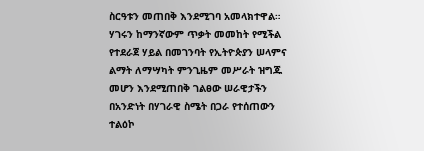ስርዓቱን መጠበቅ እንደሚገባ አመላክተዋል።
ሃገሩን ከማንኛውም ጥቃት መመከት የሚችል የተደራጀ ሃይል በመገንባት የኢትዮጵያን ሠላምና ልማት ለማሣካት ምንጊዜም መሥራት ዝግጁ መሆን እንደሚጠበቅ ገልፀው ሠራዊታችን በአንድነት በሃገራዊ ስሜት በጋራ የተሰጠውን ተልዕኮ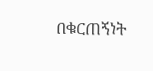በቁርጠኝነት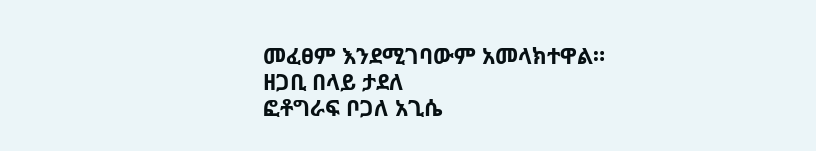መፈፀም እንደሚገባውም አመላክተዋል።
ዘጋቢ በላይ ታደለ
ፎቶግራፍ ቦጋለ አጊሴ